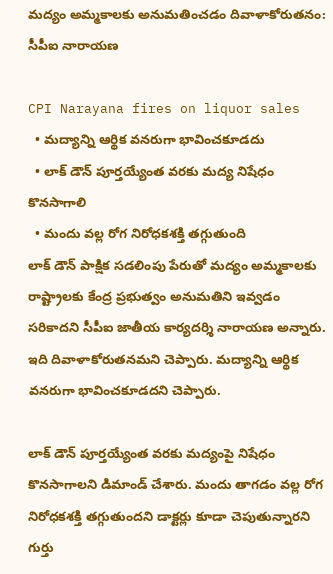మద్యం అమ్మకాలకు అనుమతించడం దివాళాకోరుతనం: సీపీఐ నారాయణ

CPI Narayana fires on liquor sales
  • మద్యాన్ని ఆర్థిక వనరుగా భావించకూడదు
  • లాక్ డౌన్ పూర్తయ్యేంత వరకు మద్య నిషేధం కొనసాగాలి
  • మందు వల్ల రోగ నిరోధకశక్తి తగ్గుతుంది
లాక్ డౌన్ పాక్షిక సడలింపు పేరుతో మద్యం అమ్మకాలకు రాష్ట్రాలకు కేంద్ర ప్రభుత్వం అనుమతిని ఇవ్వడం సరికాదని సీపీఐ జాతీయ కార్యదర్శి నారాయణ అన్నారు. ఇది దివాళాకోరుతనమని చెప్పారు. మద్యాన్ని ఆర్థిక వనరుగా భావించకూడదని చెప్పారు.

లాక్ డౌన్ పూర్తయ్యేంత వరకు మద్యంపై నిషేధం కొనసాగాలని డిమాండ్ చేశారు. మందు తాగడం వల్ల రోగ నిరోధకశక్తి తగ్గుతుందని డాక్టర్లు కూడా చెపుతున్నారని గుర్తు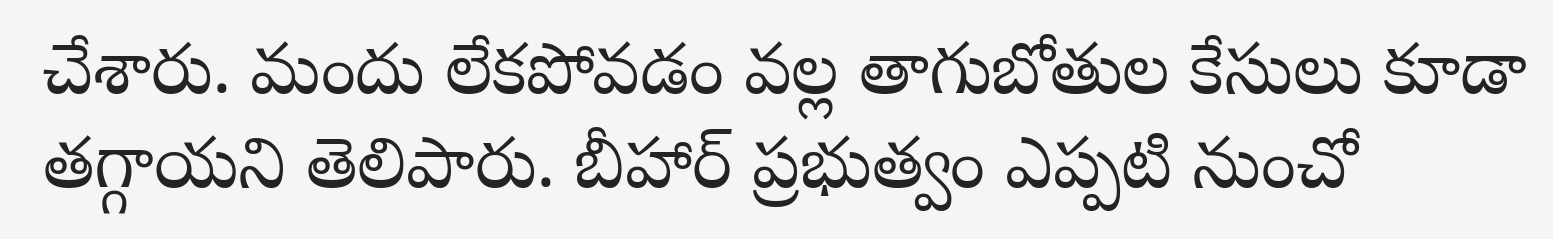చేశారు. మందు లేకపోవడం వల్ల తాగుబోతుల కేసులు కూడా తగ్గాయని తెలిపారు. బీహార్ ప్రభుత్వం ఎప్పటి నుంచో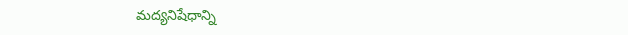మద్యనిషేధాన్ని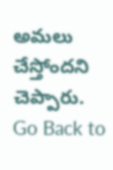అమలు చేస్తోందని చెప్పారు.
Go Back to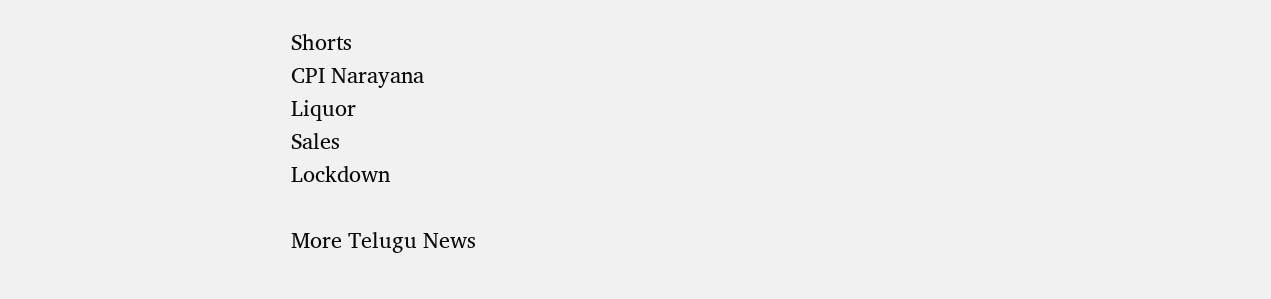Shorts
CPI Narayana
Liquor
Sales
Lockdown

More Telugu News